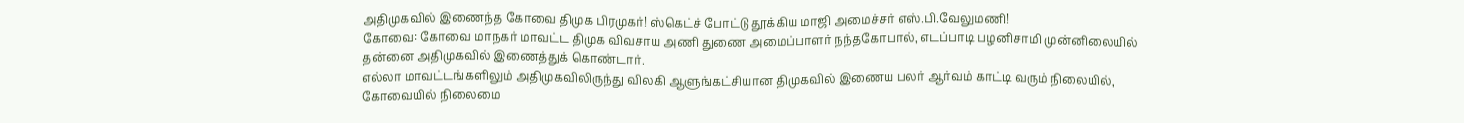அதிமுகவில் இணைந்த கோவை திமுக பிரமுகர்! ஸ்கெட்ச் போட்டு தூக்கிய மாஜி அமைச்சர் எஸ்.பி.வேலுமணி!
கோவை: கோவை மாநகர் மாவட்ட திமுக விவசாய அணி துணை அமைப்பாளர் நந்தகோபால், எடப்பாடி பழனிசாமி முன்னிலையில் தன்னை அதிமுகவில் இணைத்துக் கொண்டார்.
எல்லா மாவட்டங்களிலும் அதிமுகவிலிருந்து விலகி ஆளுங்கட்சியான திமுகவில் இணைய பலர் ஆர்வம் காட்டி வரும் நிலையில், கோவையில் நிலைமை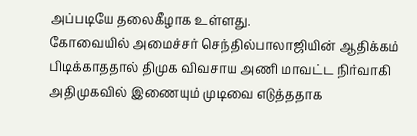அப்படியே தலைகீழாக உள்ளது.
கோவையில் அமைச்சர் செந்தில்பாலாஜியின் ஆதிக்கம் பிடிக்காததால் திமுக விவசாய அணி மாவட்ட நிர்வாகி அதிமுகவில் இணையும் முடிவை எடுத்ததாக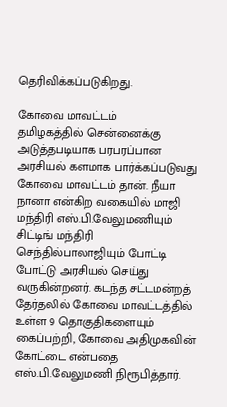தெரிவிக்கப்படுகிறது.

கோவை மாவட்டம்
தமிழகத்தில் சென்னைக்கு அடுத்தபடியாக பரபரப்பான அரசியல் களமாக பார்க்கப்படுவது கோவை மாவட்டம் தான். நீயா நானா என்கிற வகையில் மாஜி மந்திரி எஸ்.பி.வேலுமணியும் சிட்டிங் மந்திரி செந்தில்பாலாஜியும் போட்டி போட்டு அரசியல் செய்து வருகின்றனர். கடந்த சட்டமன்றத் தேர்தலில் கோவை மாவட்டத்தில் உள்ள 9 தொகுதிகளையும் கைப்பற்றி, கோவை அதிமுகவின் கோட்டை என்பதை எஸ்.பி.வேலுமணி நிரூபித்தார்.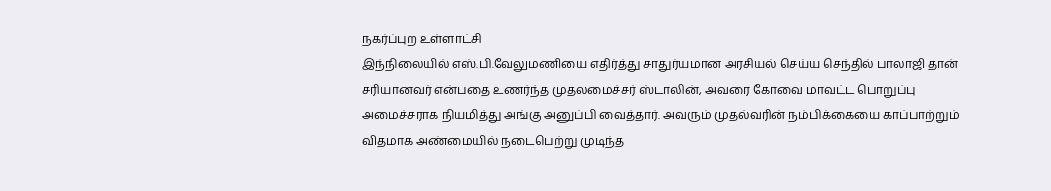நகர்ப்புற உள்ளாட்சி
இந்நிலையில் எஸ்.பி.வேலுமணியை எதிர்த்து சாதுர்யமான அரசியல் செய்ய செந்தில் பாலாஜி தான் சரியானவர் என்பதை உணர்ந்த முதலமைச்சர் ஸ்டாலின், அவரை கோவை மாவட்ட பொறுப்பு அமைச்சராக நியமித்து அங்கு அனுப்பி வைத்தார். அவரும் முதல்வரின் நம்பிக்கையை காப்பாற்றும் விதமாக அண்மையில் நடைபெற்று முடிந்த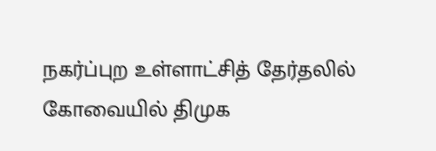நகர்ப்புற உள்ளாட்சித் தேர்தலில் கோவையில் திமுக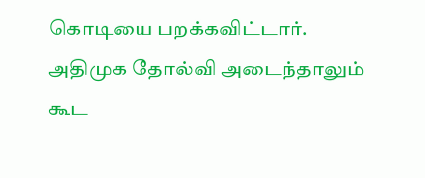கொடியை பறக்கவிட்டார். அதிமுக தோல்வி அடைந்தாலும் கூட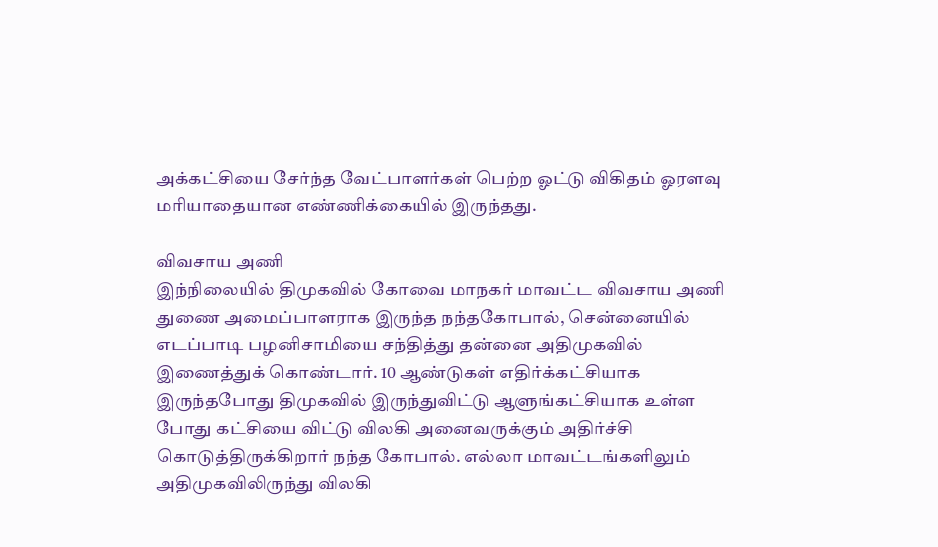அக்கட்சியை சேர்ந்த வேட்பாளர்கள் பெற்ற ஓட்டு விகிதம் ஓரளவு மரியாதையான எண்ணிக்கையில் இருந்தது.

விவசாய அணி
இந்நிலையில் திமுகவில் கோவை மாநகர் மாவட்ட விவசாய அணி துணை அமைப்பாளராக இருந்த நந்தகோபால், சென்னையில் எடப்பாடி பழனிசாமியை சந்தித்து தன்னை அதிமுகவில் இணைத்துக் கொண்டார். 10 ஆண்டுகள் எதிர்க்கட்சியாக இருந்தபோது திமுகவில் இருந்துவிட்டு ஆளுங்கட்சியாக உள்ள போது கட்சியை விட்டு விலகி அனைவருக்கும் அதிர்ச்சி கொடுத்திருக்கிறார் நந்த கோபால். எல்லா மாவட்டங்களிலும் அதிமுகவிலிருந்து விலகி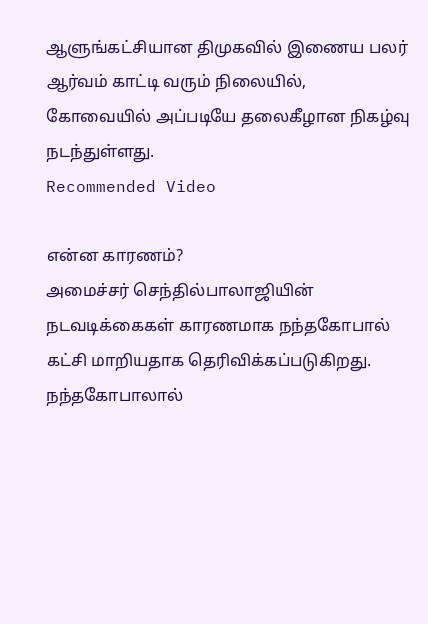ஆளுங்கட்சியான திமுகவில் இணைய பலர் ஆர்வம் காட்டி வரும் நிலையில், கோவையில் அப்படியே தலைகீழான நிகழ்வு நடந்துள்ளது.
Recommended Video

என்ன காரணம்?
அமைச்சர் செந்தில்பாலாஜியின் நடவடிக்கைகள் காரணமாக நந்தகோபால் கட்சி மாறியதாக தெரிவிக்கப்படுகிறது. நந்தகோபாலால்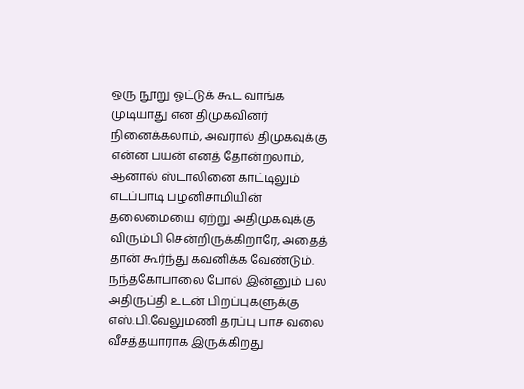ஒரு நூறு ஓட்டுக் கூட வாங்க முடியாது என திமுகவினர் நினைக்கலாம், அவரால் திமுகவுக்கு என்ன பயன் எனத் தோன்றலாம், ஆனால் ஸ்டாலினை காட்டிலும் எடப்பாடி பழனிசாமியின் தலைமையை ஏற்று அதிமுகவுக்கு விரும்பி சென்றிருக்கிறாரே, அதைத் தான் கூர்ந்து கவனிக்க வேண்டும். நந்தகோபாலை போல் இன்னும் பல அதிருப்தி உடன் பிறப்புகளுக்கு எஸ்.பி.வேலுமணி தரப்பு பாச வலை வீசத்தயாராக இருக்கிறது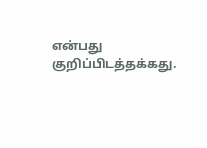என்பது குறிப்பிடத்தக்கது.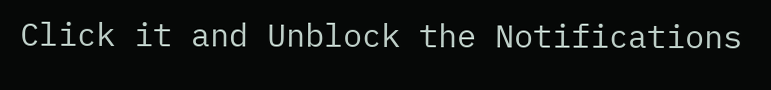Click it and Unblock the Notifications